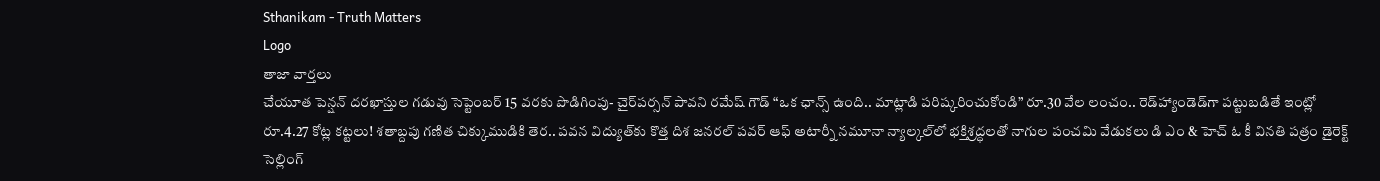Sthanikam - Truth Matters
Logo
తాజా వార్తలు
చేయూత పెన్షన్ దరఖాస్తుల గడువు సెప్టెంబర్ 15 వరకు పొడిగింపు- చైర్‌పర్సన్ పావని రమేష్ గౌడ్ “ఒక ఛాన్స్‌ ఉంది.. మాట్లాడి పరిష్కరించుకోండి” రూ.30 వేల లంచం.. రెడ్‌హ్యాండెడ్‌గా పట్టుబడితే ఇంట్లో రూ.4.27 కోట్ల కట్టలు! శతాబ్దపు గణిత చిక్కుముడికి తెర.. పవన విద్యుత్‌కు కొత్త దిశ జనరల్ పవర్ ఆఫ్ అటార్నీ నమూనా న్యాల్కల్‌లో భక్తిశ్రద్ధలతో నాగుల పంచమి వేడుకలు డి ఎం & హెచ్ ఓ కీ వినతి పత్రం డైరెక్ట్ సెల్లింగ్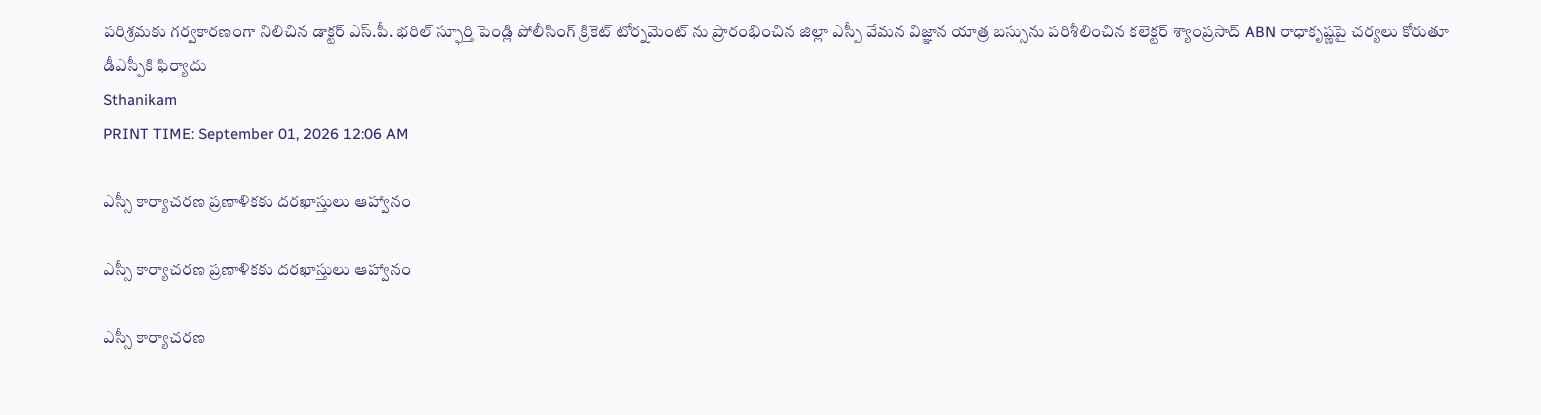పరిశ్రమకు గర్వకారణంగా నిలిచిన డాక్టర్ ఎస్.పీ. భరిల్ స్ఫూర్తి పెండ్లి పోలీసింగ్ క్రికెట్ టోర్నమెంట్ ను ప్రారంభించిన జిల్లా ఎస్పీ వేమన విజ్ఞాన యాత్ర బస్సును పరిశీలించిన కలెక్టర్ శ్యాంప్రసాద్ ABN రాధాకృష్ణపై చర్యలు కోరుతూ డీఎస్పీకి ఫిర్యాదు
Sthanikam
PRINT TIME: September 01, 2026 12:06 AM

ఎస్సీ కార్యాచరణ ప్రణాళికకు దరఖాస్తులు ఆహ్వానం

ఎస్సీ కార్యాచరణ ప్రణాళికకు దరఖాస్తులు ఆహ్వానం

ఎస్సీ కార్యాచరణ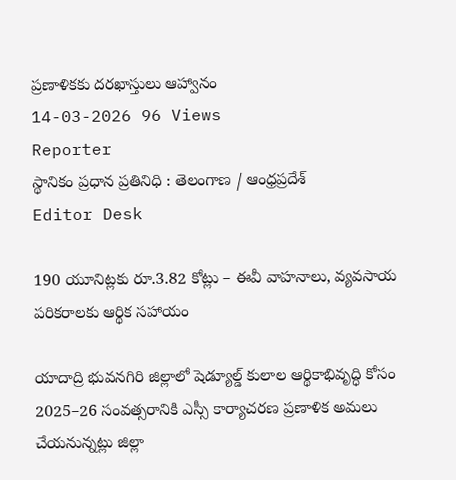ప్రణాళికకు దరఖాస్తులు ఆహ్వానం
14-03-2026 96 Views
Reporter
స్థానికం ప్రధాన ప్రతినిధి : తెలంగాణ / ఆంధ్రప్రదేశ్
Editor Desk

190 యూనిట్లకు రూ.3.82 కోట్లు – ఈవీ వాహనాలు, వ్యవసాయ పరికరాలకు ఆర్థిక సహాయం

యాదాద్రి భువనగిరి జిల్లాలో షెడ్యూల్డ్ కులాల ఆర్థికాభివృద్ధి కోసం 2025–26 సంవత్సరానికి ఎస్సీ కార్యాచరణ ప్రణాళిక అమలు చేయనున్నట్లు జిల్లా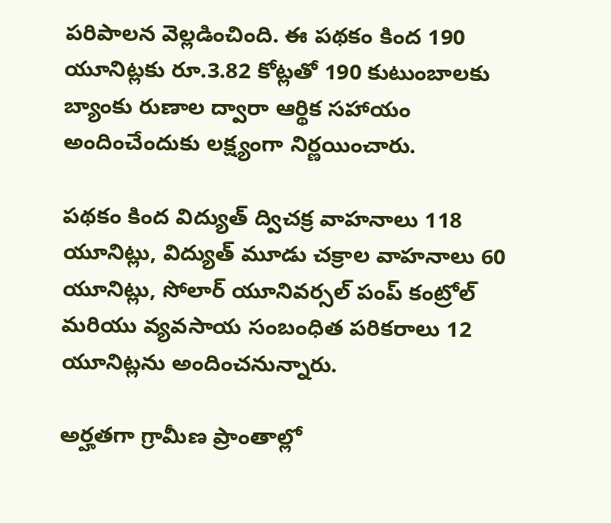పరిపాలన వెల్లడించింది. ఈ పథకం కింద 190 యూనిట్లకు రూ.3.82 కోట్లతో 190 కుటుంబాలకు బ్యాంకు రుణాల ద్వారా ఆర్థిక సహాయం అందించేందుకు లక్ష్యంగా నిర్ణయించారు.

పథకం కింద విద్యుత్ ద్విచక్ర వాహనాలు 118 యూనిట్లు, విద్యుత్ మూడు చక్రాల వాహనాలు 60 యూనిట్లు, సోలార్ యూనివర్సల్ పంప్ కంట్రోల్ మరియు వ్యవసాయ సంబంధిత పరికరాలు 12 యూనిట్లను అందించనున్నారు.

అర్హతగా గ్రామీణ ప్రాంతాల్లో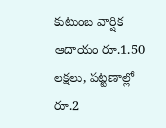కుటుంబ వార్షిక ఆదాయం రూ.1.50 లక్షలు, పట్టణాల్లో రూ.2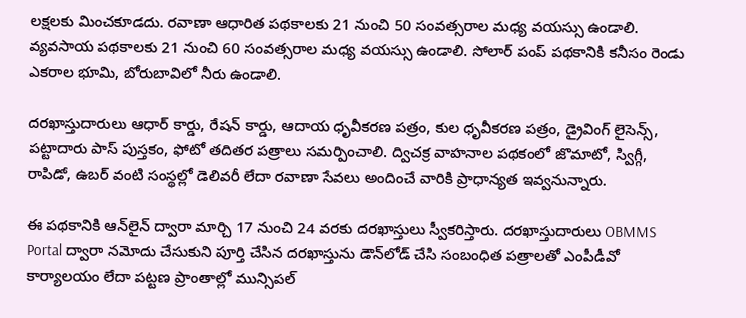లక్షలకు మించకూడదు. రవాణా ఆధారిత పథకాలకు 21 నుంచి 50 సంవత్సరాల మధ్య వయస్సు ఉండాలి. వ్యవసాయ పథకాలకు 21 నుంచి 60 సంవత్సరాల మధ్య వయస్సు ఉండాలి. సోలార్ పంప్ పథకానికి కనీసం రెండు ఎకరాల భూమి, బోరుబావిలో నీరు ఉండాలి.

దరఖాస్తుదారులు ఆధార్ కార్డు, రేషన్ కార్డు, ఆదాయ ధృవీకరణ పత్రం, కుల ధృవీకరణ పత్రం, డ్రైవింగ్ లైసెన్స్, పట్టాదారు పాస్ పుస్తకం, ఫోటో తదితర పత్రాలు సమర్పించాలి. ద్విచక్ర వాహనాల పథకంలో జొమాటో, స్విగ్గీ, రాపిడో, ఉబర్ వంటి సంస్థల్లో డెలివరీ లేదా రవాణా సేవలు అందించే వారికి ప్రాధాన్యత ఇవ్వనున్నారు.

ఈ పథకానికి ఆన్‌లైన్ ద్వారా మార్చి 17 నుంచి 24 వరకు దరఖాస్తులు స్వీకరిస్తారు. దరఖాస్తుదారులు OBMMS Portal ద్వారా నమోదు చేసుకుని పూర్తి చేసిన దరఖాస్తును డౌన్‌లోడ్ చేసి సంబంధిత పత్రాలతో ఎంపీడీవో కార్యాలయం లేదా పట్టణ ప్రాంతాల్లో మున్సిపల్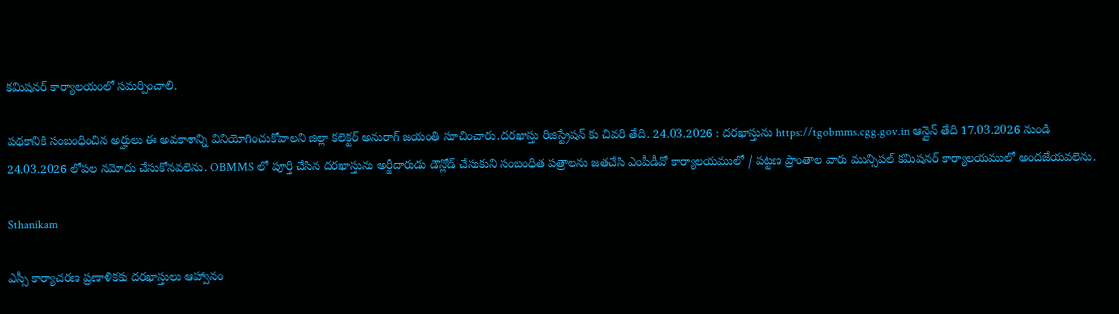కమిషనర్ కార్యాలయంలో సమర్పించాలి.

పథకానికి సంబంధించిన అర్హులు ఈ అవకాశాన్ని వినియోగించుకోవాలని జిల్లా కలెక్టర్ అనురాగ్ జయంతి సూచించారు.దరఖాస్తు రిజిస్ట్రేషన్ కు చివరి తేది. 24.03.2026 : దరఖాస్తును https://tgobmms.cgg.gov.in ఆన్లైన్ తేది 17.03.2026 నుండి 24.03.2026 లోపల నమోదు చేసుకోనవలెను. OBMMS లో పూర్తి చేసిన దరఖాస్తును అర్జీదారుడు డౌన్లోడ్ చేసుకుని సంబంధిత పత్రాలను జతచేసి ఎంపీడీవో కార్యాలయములో / పట్టణ ప్రాంతాల వారు మున్సిపల్ కమిషనర్ కార్యాలయములో అందజేయవలెను.

Sthanikam

ఎస్సీ కార్యాచరణ ప్రణాళికకు దరఖాస్తులు ఆహ్వానం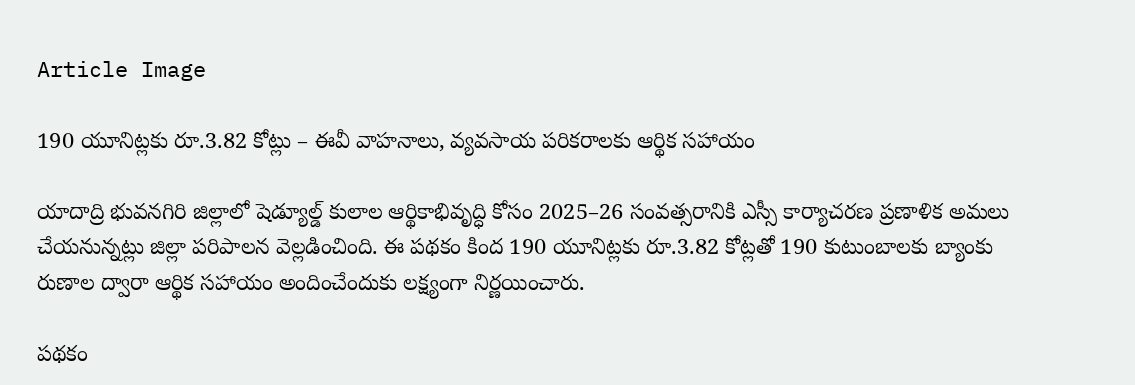Article Image

190 యూనిట్లకు రూ.3.82 కోట్లు – ఈవీ వాహనాలు, వ్యవసాయ పరికరాలకు ఆర్థిక సహాయం

యాదాద్రి భువనగిరి జిల్లాలో షెడ్యూల్డ్ కులాల ఆర్థికాభివృద్ధి కోసం 2025–26 సంవత్సరానికి ఎస్సీ కార్యాచరణ ప్రణాళిక అమలు చేయనున్నట్లు జిల్లా పరిపాలన వెల్లడించింది. ఈ పథకం కింద 190 యూనిట్లకు రూ.3.82 కోట్లతో 190 కుటుంబాలకు బ్యాంకు రుణాల ద్వారా ఆర్థిక సహాయం అందించేందుకు లక్ష్యంగా నిర్ణయించారు.

పథకం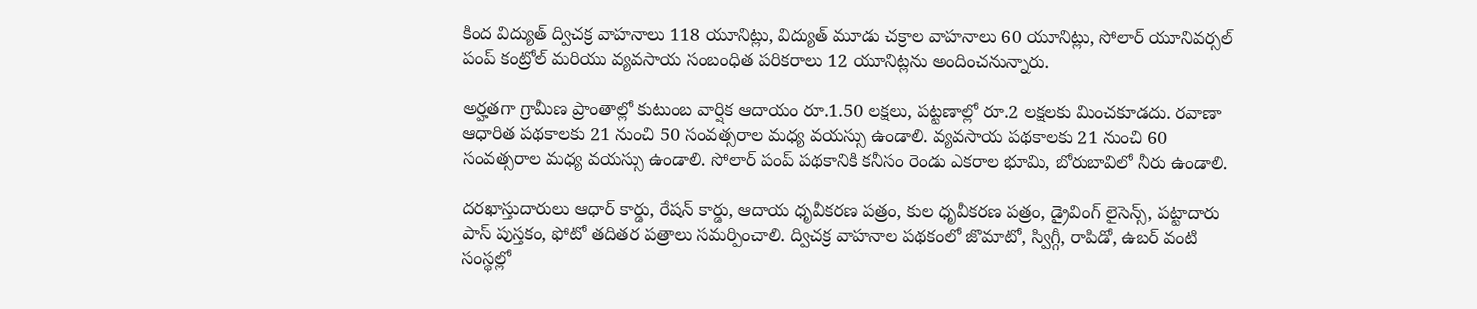కింద విద్యుత్ ద్విచక్ర వాహనాలు 118 యూనిట్లు, విద్యుత్ మూడు చక్రాల వాహనాలు 60 యూనిట్లు, సోలార్ యూనివర్సల్ పంప్ కంట్రోల్ మరియు వ్యవసాయ సంబంధిత పరికరాలు 12 యూనిట్లను అందించనున్నారు.

అర్హతగా గ్రామీణ ప్రాంతాల్లో కుటుంబ వార్షిక ఆదాయం రూ.1.50 లక్షలు, పట్టణాల్లో రూ.2 లక్షలకు మించకూడదు. రవాణా ఆధారిత పథకాలకు 21 నుంచి 50 సంవత్సరాల మధ్య వయస్సు ఉండాలి. వ్యవసాయ పథకాలకు 21 నుంచి 60 సంవత్సరాల మధ్య వయస్సు ఉండాలి. సోలార్ పంప్ పథకానికి కనీసం రెండు ఎకరాల భూమి, బోరుబావిలో నీరు ఉండాలి.

దరఖాస్తుదారులు ఆధార్ కార్డు, రేషన్ కార్డు, ఆదాయ ధృవీకరణ పత్రం, కుల ధృవీకరణ పత్రం, డ్రైవింగ్ లైసెన్స్, పట్టాదారు పాస్ పుస్తకం, ఫోటో తదితర పత్రాలు సమర్పించాలి. ద్విచక్ర వాహనాల పథకంలో జొమాటో, స్విగ్గీ, రాపిడో, ఉబర్ వంటి సంస్థల్లో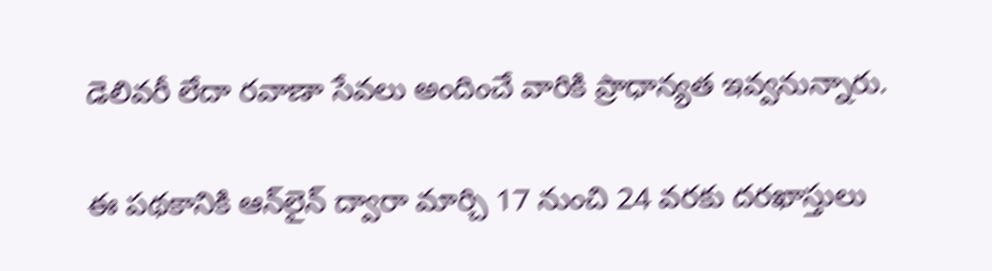డెలివరీ లేదా రవాణా సేవలు అందించే వారికి ప్రాధాన్యత ఇవ్వనున్నారు.

ఈ పథకానికి ఆన్‌లైన్ ద్వారా మార్చి 17 నుంచి 24 వరకు దరఖాస్తులు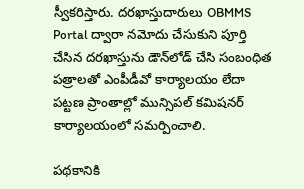స్వీకరిస్తారు. దరఖాస్తుదారులు OBMMS Portal ద్వారా నమోదు చేసుకుని పూర్తి చేసిన దరఖాస్తును డౌన్‌లోడ్ చేసి సంబంధిత పత్రాలతో ఎంపీడీవో కార్యాలయం లేదా పట్టణ ప్రాంతాల్లో మున్సిపల్ కమిషనర్ కార్యాలయంలో సమర్పించాలి.

పథకానికి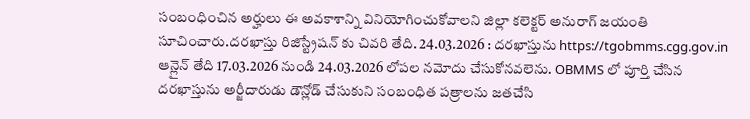సంబంధించిన అర్హులు ఈ అవకాశాన్ని వినియోగించుకోవాలని జిల్లా కలెక్టర్ అనురాగ్ జయంతి సూచించారు.దరఖాస్తు రిజిస్ట్రేషన్ కు చివరి తేది. 24.03.2026 : దరఖాస్తును https://tgobmms.cgg.gov.in ఆన్లైన్ తేది 17.03.2026 నుండి 24.03.2026 లోపల నమోదు చేసుకోనవలెను. OBMMS లో పూర్తి చేసిన దరఖాస్తును అర్జీదారుడు డౌన్లోడ్ చేసుకుని సంబంధిత పత్రాలను జతచేసి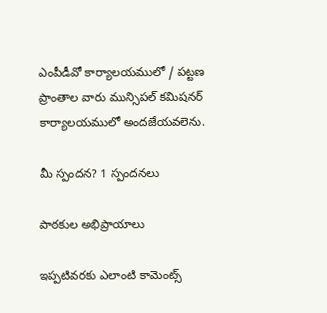ఎంపీడీవో కార్యాలయములో / పట్టణ ప్రాంతాల వారు మున్సిపల్ కమిషనర్ కార్యాలయములో అందజేయవలెను.

మీ స్పందన? 1 స్పందనలు

పాఠకుల అభిప్రాయాలు

ఇప్పటివరకు ఎలాంటి కామెంట్స్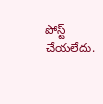పోస్ట్ చేయలేదు.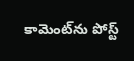కామెంట్‌ను పోస్ట్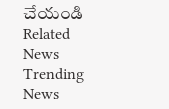చేయండి
Related News
Trending News